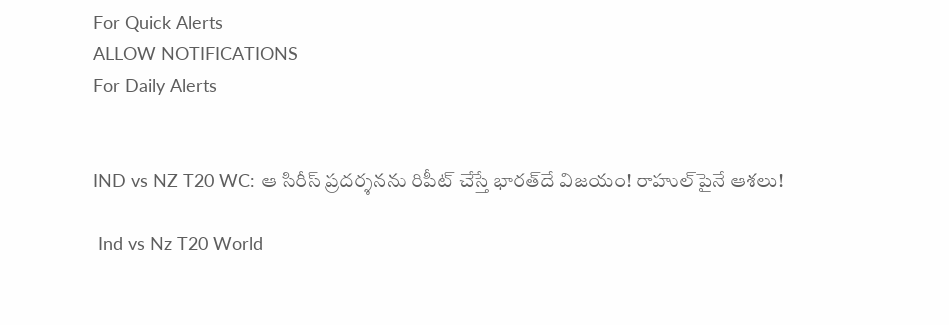For Quick Alerts
ALLOW NOTIFICATIONS
For Daily Alerts


IND vs NZ T20 WC: ఆ సిరీస్ ప్రదర్శనను రిపీట్ చేస్తే భారత్‌దే విజయం! రాహుల్‌పైనే ఆశలు!

 Ind vs Nz T20 World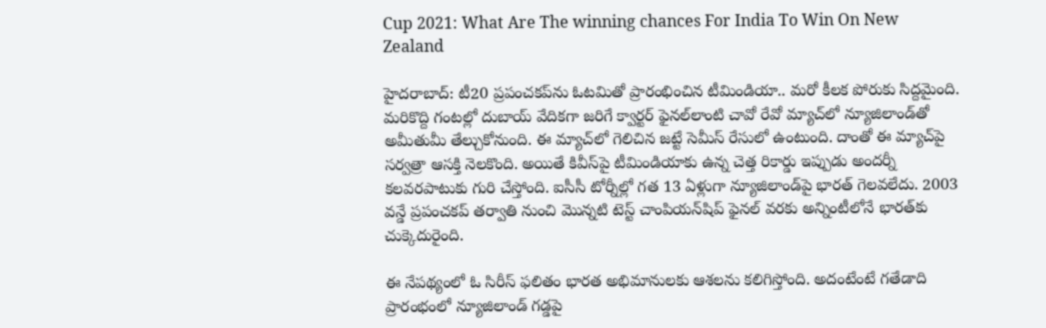Cup 2021: What Are The winning chances For India To Win On New Zealand

హైదరాబాద్: టీ20 ప్రపంచకప్‌ను ఓటమితో ప్రారంభించిన టీమిండియా.. మరో కీలక పోరుకు సిద్దమైంది. మరికొద్ది గంటల్లో దుబాయ్ వేదికగా జరిగే క్వార్టర్‌ ఫైనల్‌లాంటి చావో రేవో మ్యాచ్‌లో న్యూజిలాండ్‌తో అమీతుమీ తేల్చుకోనుంది. ఈ మ్యాచ్‌లో గెలిచిన జట్టే సెమీస్ రేసులో ఉంటుంది. దాంతో ఈ మ్యాచ్‌పై సర్వత్రా ఆసక్తి నెలకొంది. అయితే కివీస్‌పై టీమిండియాకు ఉన్న చెత్త రికార్డు ఇప్పుడు అందర్నీ కలవరపాటుకు గురి చేస్తోంది. ఐసీసీ టోర్నీల్లో గత 13 ఏళ్లుగా న్యూజిలాండ్‌పై భారత్ గెలవలేదు. 2003 వన్డే ప్రపంచకప్ తర్వాతి నుంచి మొన్నటి టెస్ట్ చాంపియన్‌షిప్ ఫైనల్ వరకు అన్నింటీలోనే భారత్‌కు చుక్కెదురైంది.

ఈ నేపథ్యంలో ఓ సిరీస్ ఫలితం భారత అభిమానులకు ఆశలను కలిగిస్తోంది. అదంటేంటే గతేడాది ప్రారంభంలో న్యూజిలాండ్‌ గడ్డపై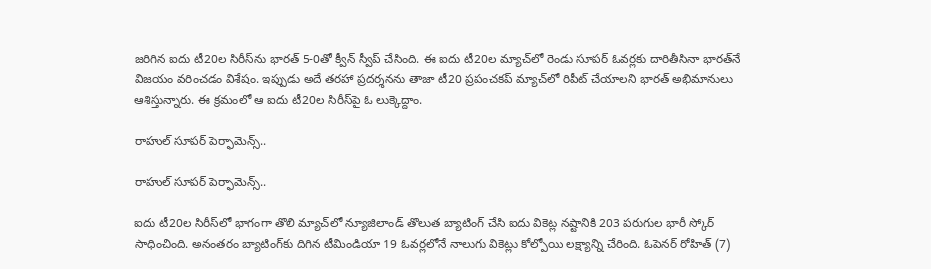జరిగిన ఐదు టీ20ల సిరీస్‌ను భారత్ 5-0తో క్వీన్ స్వీప్ చేసింది. ఈ ఐదు టీ20ల మ్యాచ్‌లో రెండు సూపర్ ఓవర్లకు దారితీసినా భారత్‌నే విజయం వరించడం విశేషం. ఇప్పుడు అదే తరహా ప్రదర్శనను తాజా టీ20 ప్రపంచకప్ మ్యాచ్‌లో రిపీట్ చేయాలని భారత్ అభిమానులు ఆశిస్తున్నారు. ఈ క్రమంలో ఆ ఐదు టీ20ల సిరీస్‌పై ఓ లుక్కెద్దాం.

రాహుల్ సూపర్ పెర్ఫామెన్స్..

రాహుల్ సూపర్ పెర్ఫామెన్స్..

ఐదు టీ20ల సిరీస్‌లో భాగంగా తొలి మ్యాచ్‌లో న్యూజిలాండ్‌ తొలుత బ్యాటింగ్‌ చేసి ఐదు వికెట్ల నష్టానికి 203 పరుగుల భారీ స్కోర్‌ సాధించింది. అనంతరం బ్యాటింగ్‌కు దిగిన టీమిండియా 19 ఓవర్లలోనే నాలుగు వికెట్లు కోల్పోయి లక్ష్యాన్ని చేరింది. ఓపెనర్‌ రోహిత్‌ (7)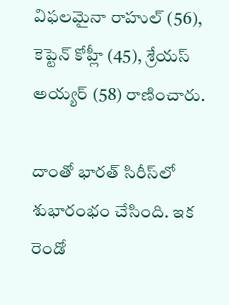విఫలమైనా రాహుల్‌ (56), కెప్టెన్‌ కోహ్లీ (45), శ్రేయస్‌ అయ్యర్‌ (58) రాణించారు.

దాంతో భారత్‌ సిరీస్‌లో శుభారంభం చేసింది. ఇక రెండో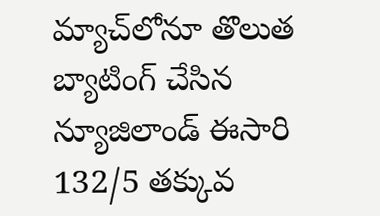మ్యాచ్‌లోనూ తొలుత బ్యాటింగ్‌ చేసిన న్యూజిలాండ్‌ ఈసారి 132/5 తక్కువ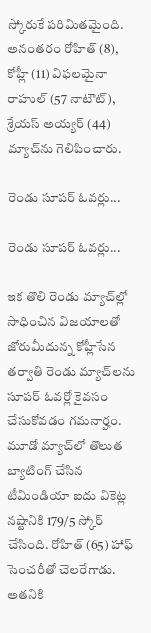స్కోరుకే పరిమితమైంది. అనంతరం రోహిత్‌ (8), కోహ్లీ (11) విఫలమైనా రాహుల్‌ (57 నాటౌట్), శ్రేయస్‌ అయ్యర్‌ (44) మ్యాచ్‌ను గెలిపించారు.

రెండు సూపర్ ఓవర్లు...

రెండు సూపర్ ఓవర్లు...

ఇక తొలి రెండు మ్యాచ్‌ల్లో సాధించిన విజయాలతో జోరుమీదున్న కోహ్లీసేన తర్వాతి రెండు మ్యాచ్‌లను సూపర్‌ ఓవర్లో కైవసం చేసుకోవడం గమనార్హం. మూడో మ్యాచ్‌లో తొలుత బ్యాటింగ్‌ చేసిన టీమిండియా ఐదు వికెట్ల నష్టానికి 179/5 స్కోర్‌ చేసింది. రోహిత్‌ (65) హాఫ్ సెంచరీతో చెలరేగాడు. అతనికి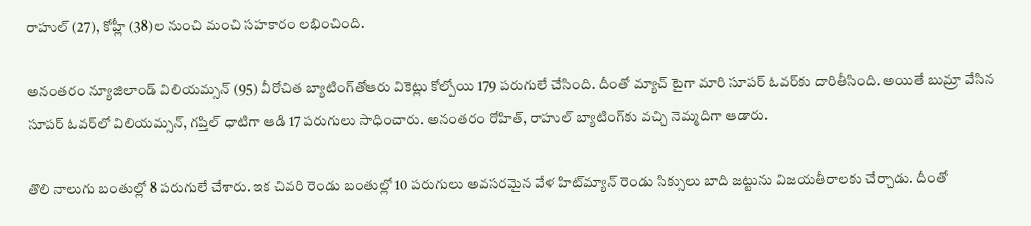రాహుల్‌ (27), కోహ్లీ (38)ల నుంచి మంచి సహకారం లభించింది.

అనంతరం న్యూజిలాండ్ విలియమ్సన్‌ (95) వీరోచిత బ్యాటింగ్‌తోఆరు వికెట్లు కోల్పోయి 179 పరుగులే చేసింది. దీంతో మ్యాచ్‌ టైగా మారి సూపర్‌ ఓవర్‌కు దారితీసింది. అయితే బుమ్రా వేసిన సూపర్ ఓవర్‌లో విలియమ్సన్‌, గప్తిల్‌ ధాటిగా ఆడి 17 పరుగులు సాధించారు. అనంతరం రోహిత్‌, రాహుల్‌ బ్యాటింగ్‌కు వచ్చి నెమ్మదిగా ఆడారు.

తొలి నాలుగు బంతుల్లో 8 పరుగులే చేశారు. ఇక చివరి రెండు బంతుల్లో 10 పరుగులు అవసరమైన వేళ హిట్‌మ్యాన్‌ రెండు సిక్సులు బాది జట్టును విజయతీరాలకు చేర్చాడు. దీంతో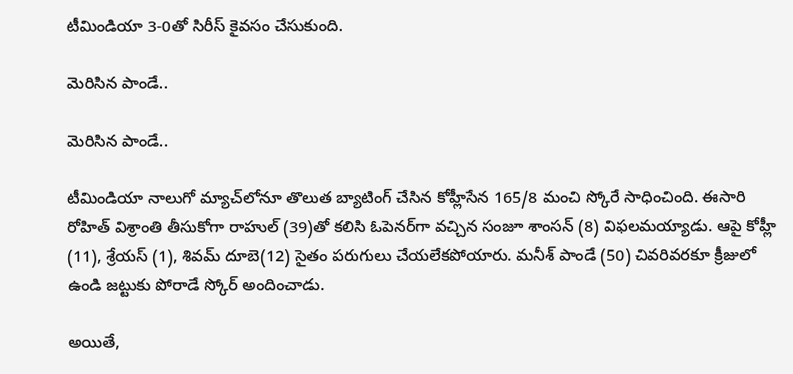టీమిండియా 3-0తో సిరీస్‌ కైవసం చేసుకుంది.

మెరిసిన పాండే..

మెరిసిన పాండే..

టీమిండియా నాలుగో మ్యాచ్‌లోనూ తొలుత బ్యాటింగ్‌ చేసిన కోహ్లీసేన 165/8 మంచి స్కోరే సాధించింది. ఈసారి రోహిత్‌ విశ్రాంతి తీసుకోగా రాహుల్‌ (39)తో కలిసి ఓపెనర్‌గా వచ్చిన సంజూ శాంసన్‌ (8) విఫలమయ్యాడు. ఆపై కోహ్లీ (11), శ్రేయస్‌ (1), శివమ్‌ దూబె(12) సైతం పరుగులు చేయలేకపోయారు. మనీశ్‌ పాండే (50) చివరివరకూ క్రీజులో ఉండి జట్టుకు పోరాడే స్కోర్‌ అందించాడు.

అయితే,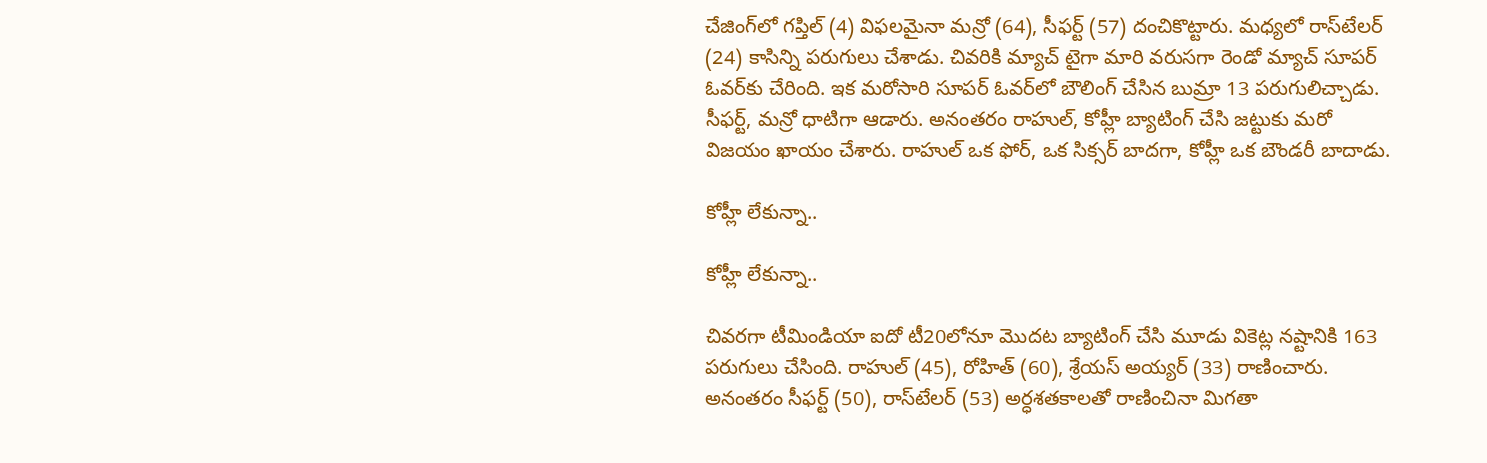చేజింగ్‌లో గప్తిల్‌ (4) విఫలమైనా మన్రో (64), సీఫర్ట్‌ (57) దంచికొట్టారు. మధ్యలో రాస్‌టేలర్‌ (24) కాసిన్ని పరుగులు చేశాడు. చివరికి మ్యాచ్‌ టైగా మారి వరుసగా రెండో మ్యాచ్‌ సూపర్‌ ఓవర్‌కు చేరింది. ఇక మరోసారి సూపర్‌ ఓవర్‌లో బౌలింగ్‌ చేసిన బుమ్రా 13 పరుగులిచ్చాడు. సీఫర్ట్‌, మన్రో ధాటిగా ఆడారు. అనంతరం రాహుల్‌, కోహ్లీ బ్యాటింగ్‌ చేసి జట్టుకు మరో విజయం ఖాయం చేశారు. రాహుల్‌ ఒక ఫోర్‌, ఒక సిక్సర్‌ బాదగా, కోహ్లీ ఒక బౌండరీ బాదాడు.

కోహ్లీ లేకున్నా..

కోహ్లీ లేకున్నా..

చివరగా టీమిండియా ఐదో టీ20లోనూ మొదట బ్యాటింగ్‌ చేసి మూడు వికెట్ల నష్టానికి 163 పరుగులు చేసింది. రాహుల్‌ (45), రోహిత్‌ (60), శ్రేయస్‌ అయ్యర్‌ (33) రాణించారు. అనంతరం సీఫర్ట్‌ (50), రాస్‌టేలర్‌ (53) అర్ధశతకాలతో రాణించినా మిగతా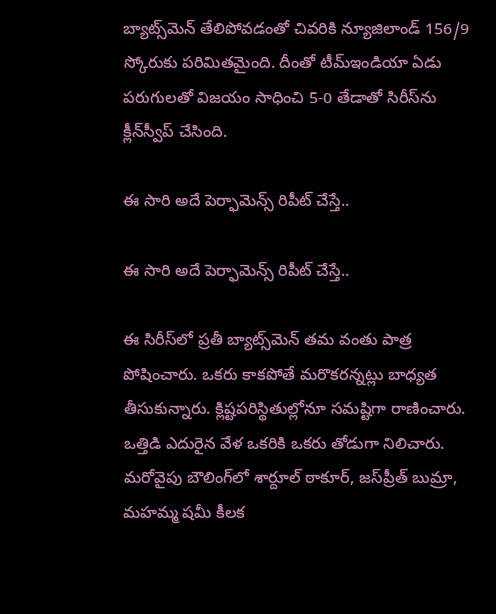బ్యాట్స్‌మెన్‌ తేలిపోవడంతో చివరికి న్యూజిలాండ్‌ 156/9 స్కోరుకు పరిమితమైంది. దీంతో టీమ్‌ఇండియా ఏడు పరుగులతో విజయం సాధించి 5-0 తేడాతో సిరీస్‌ను క్లీన్‌స్వీప్‌ చేసింది.

ఈ సారి అదే పెర్ఫామెన్స్ రిపీట్ చేస్తే..

ఈ సారి అదే పెర్ఫామెన్స్ రిపీట్ చేస్తే..

ఈ సిరీస్‌లో ప్రతీ బ్యాట్స్‌మెన్ తమ వంతు పాత్ర పోషించారు. ఒకరు కాకపోతే మరొకరన్నట్లు బాధ్యత తీసుకున్నారు. క్లిష్టపరిస్థితుల్లోనూ సమష్టిగా రాణించారు. ఒత్తిడి ఎదురైన వేళ ఒకరికి ఒకరు తోడుగా నిలిచారు. మరోవైపు బౌలింగ్‌లో శార్దూల్‌ ఠాకూర్‌, జస్‌ప్రీత్‌ బుమ్రా, మహమ్మ షమీ కీలక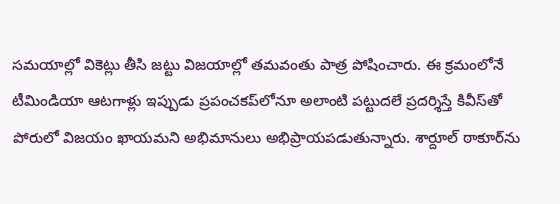సమయాల్లో వికెట్లు తీసి జట్టు విజయాల్లో తమవంతు పాత్ర పోషించారు. ఈ క్రమంలోనే టీమిండియా ఆటగాళ్లు ఇప్పుడు ప్రపంచకప్‌లోనూ అలాంటి పట్టుదలే ప్రదర్శిస్తే కివీస్‌తో పోరులో విజయం ఖాయమని అభిమానులు అభిప్రాయపడుతున్నారు. శార్దూల్ ఠాకూర్‌ను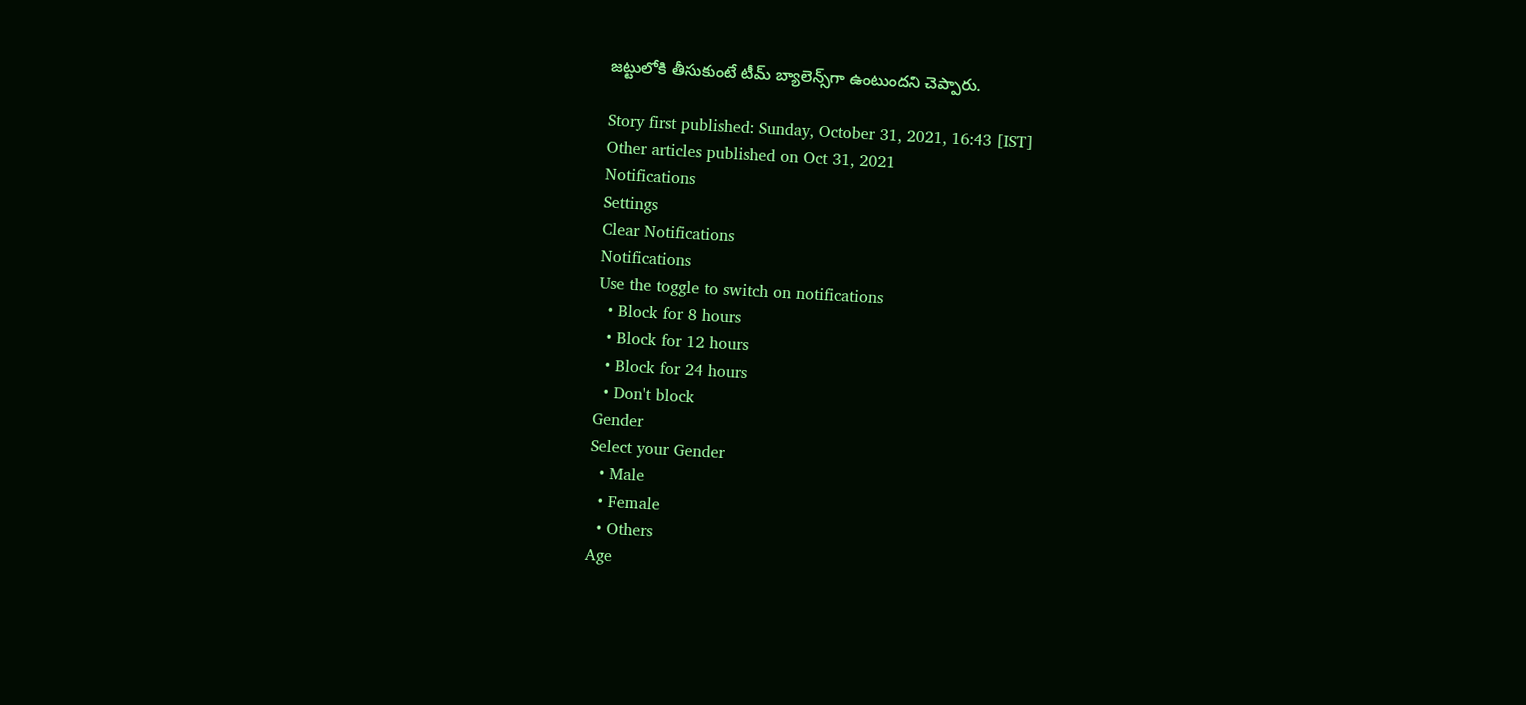జట్టులోకి తీసుకుంటే టీమ్ బ్యాలెన్స్‌గా ఉంటుందని చెప్పారు.

Story first published: Sunday, October 31, 2021, 16:43 [IST]
Other articles published on Oct 31, 2021
Notifications
Settings
Clear Notifications
Notifications
Use the toggle to switch on notifications
  • Block for 8 hours
  • Block for 12 hours
  • Block for 24 hours
  • Don't block
Gender
Select your Gender
  • Male
  • Female
  • Others
Age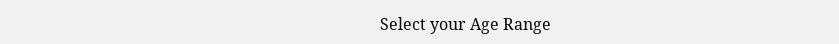Select your Age Range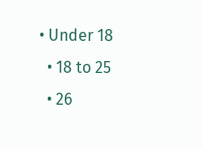• Under 18
  • 18 to 25
  • 26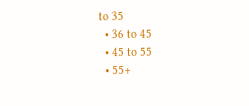to 35
  • 36 to 45
  • 45 to 55
  • 55+